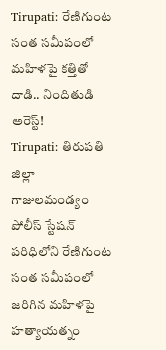Tirupati: రేణిగుంట సంత సమీపంలో మహిళపై కత్తితో దాడి.. నిందితుడి అరెస్ట్!
Tirupati: తిరుపతి జిల్లా గాజులమండ్యం పోలీస్ స్టేషన్ పరిధిలోని రేణిగుంట సంత సమీపంలో జరిగిన మహిళపై హత్యాయత్నం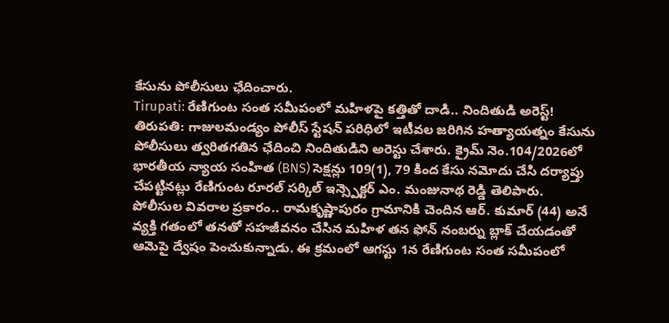కేసును పోలీసులు ఛేదించారు.
Tirupati: రేణిగుంట సంత సమీపంలో మహిళపై కత్తితో దాడి.. నిందితుడి అరెస్ట్!
తిరుపతి: గాజులమండ్యం పోలీస్ స్టేషన్ పరిధిలో ఇటీవల జరిగిన హత్యాయత్నం కేసును పోలీసులు త్వరితగతిన ఛేదించి నిందితుడిని అరెస్టు చేశారు. క్రైమ్ నెం.104/2026లో భారతీయ న్యాయ సంహిత (BNS) సెక్షన్లు 109(1), 79 కింద కేసు నమోదు చేసి దర్యాప్తు చేపట్టినట్లు రేణిగుంట రూరల్ సర్కిల్ ఇన్స్పెక్టర్ ఎం. మంజునాథ రెడ్డి తెలిపారు.
పోలీసుల వివరాల ప్రకారం.. రామకృష్ణాపురం గ్రామానికి చెందిన ఆర్. కుమార్ (44) అనే వ్యక్తి గతంలో తనతో సహజీవనం చేసిన మహిళ తన ఫోన్ నంబర్ను బ్లాక్ చేయడంతో ఆమెపై ద్వేషం పెంచుకున్నాడు. ఈ క్రమంలో ఆగస్టు 1న రేణిగుంట సంత సమీపంలో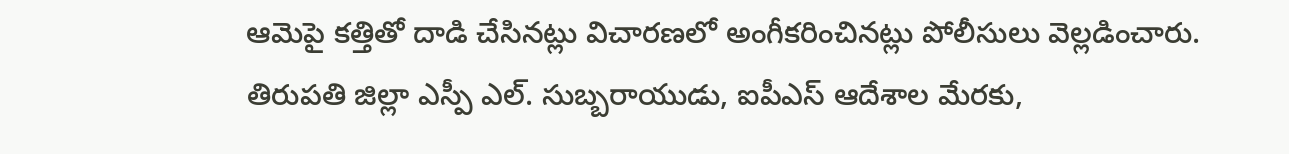ఆమెపై కత్తితో దాడి చేసినట్లు విచారణలో అంగీకరించినట్లు పోలీసులు వెల్లడించారు.
తిరుపతి జిల్లా ఎస్పీ ఎల్. సుబ్బరాయుడు, ఐపీఎస్ ఆదేశాల మేరకు,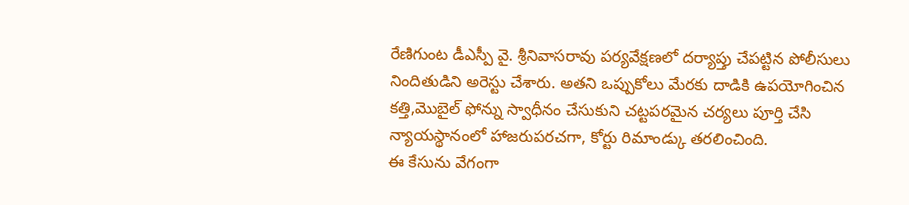రేణిగుంట డీఎస్పీ వై. శ్రీనివాసరావు పర్యవేక్షణలో దర్యాప్తు చేపట్టిన పోలీసులు నిందితుడిని అరెస్టు చేశారు. అతని ఒప్పుకోలు మేరకు దాడికి ఉపయోగించిన కత్తి,మొబైల్ ఫోన్ను స్వాధీనం చేసుకుని చట్టపరమైన చర్యలు పూర్తి చేసి న్యాయస్థానంలో హాజరుపరచగా, కోర్టు రిమాండ్కు తరలించింది.
ఈ కేసును వేగంగా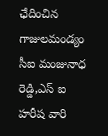ఛేదించిన గాజులమండ్యం సీఐ మంజునాధ రెడ్డి,ఎస్ ఐ హరీష వారి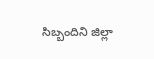సిబ్బందిని జిల్లా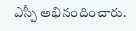ఎస్పీ అభినందించారు.